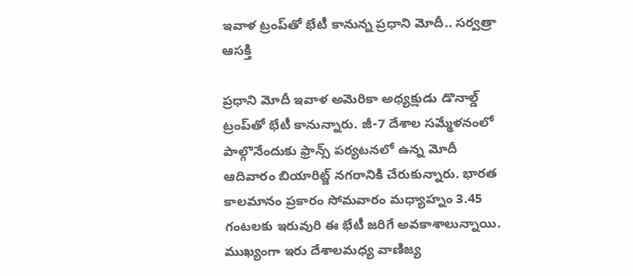ఇవాళ ట్రంప్‌తో భేటీ కానున్న ప్రధాని మోదీ.. సర్వత్రా ఆసక్తి

ప్రధాని మోదీ ఇవాళ అమెరికా అధ్యక్షుడు డొనాల్డ్ ట్రంప్‌తో భేటీ కానున్నారు. జీ-7 దేశాల సమ్మేళనంలో పాల్గొనేందుకు ఫ్రాన్స్‌ పర్యటనలో ఉన్న మోదీ ఆదివారం బియారిట్జ్‌ నగరానికి చేరుకున్నారు. భారత కాలమానం ప్రకారం సోమవారం మధ్యాహ్నం 3.45 గంటలకు ఇరువురి ఈ భేటీ జరిగే అవకాశాలున్నాయి. ముఖ్యంగా ఇరు దేశాలమధ్య వాణిజ్య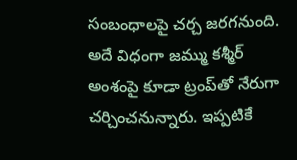సంబంధాలపై చర్చ జరగనుంది. అదే విధంగా జమ్ము కశ్మీర్ అంశంపై కూడా ట్రంప్‌తో నేరుగా చర్చించనున్నారు. ఇప్పటికే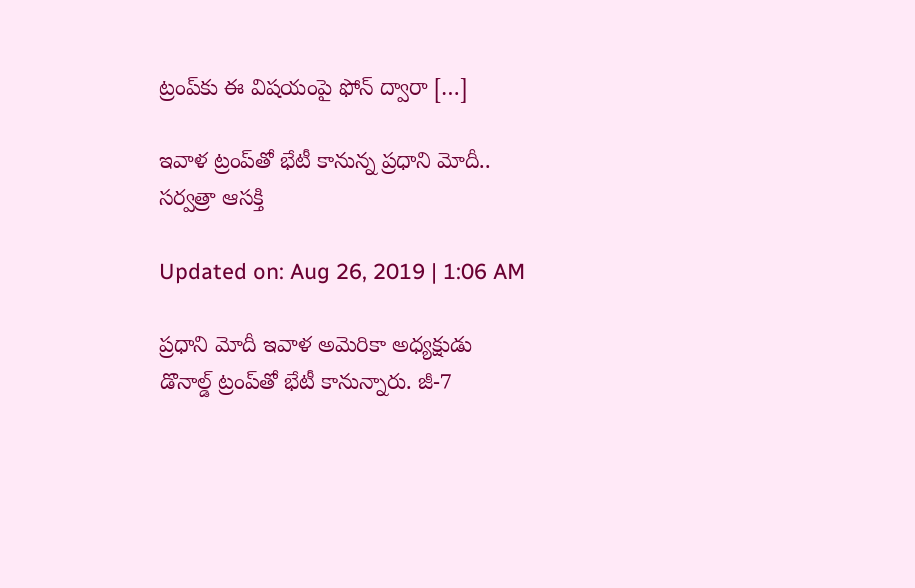ట్రంప్‌కు ఈ విషయంపై ఫోన్ ద్వారా […]

ఇవాళ ట్రంప్‌తో భేటీ కానున్న ప్రధాని మోదీ.. సర్వత్రా ఆసక్తి

Updated on: Aug 26, 2019 | 1:06 AM

ప్రధాని మోదీ ఇవాళ అమెరికా అధ్యక్షుడు డొనాల్డ్ ట్రంప్‌తో భేటీ కానున్నారు. జీ-7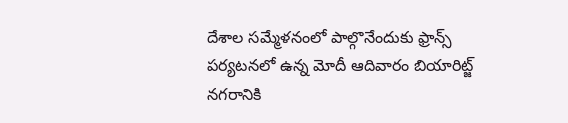దేశాల సమ్మేళనంలో పాల్గొనేందుకు ఫ్రాన్స్‌ పర్యటనలో ఉన్న మోదీ ఆదివారం బియారిట్జ్‌ నగరానికి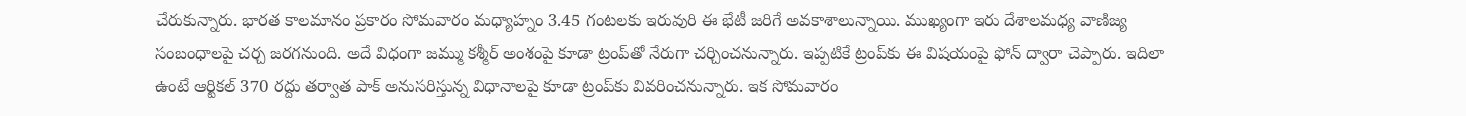చేరుకున్నారు. భారత కాలమానం ప్రకారం సోమవారం మధ్యాహ్నం 3.45 గంటలకు ఇరువురి ఈ భేటీ జరిగే అవకాశాలున్నాయి. ముఖ్యంగా ఇరు దేశాలమధ్య వాణిజ్య సంబంధాలపై చర్చ జరగనుంది. అదే విధంగా జమ్ము కశ్మీర్ అంశంపై కూడా ట్రంప్‌తో నేరుగా చర్చించనున్నారు. ఇప్పటికే ట్రంప్‌కు ఈ విషయంపై ఫోన్ ద్వారా చెప్పారు. ఇదిలా ఉంటే ఆర్టికల్ 370 రద్దు తర్వాత పాక్ అనుసరిస్తున్న విధానాలపై కూడా ట్రంప్‌కు వివరించనున్నారు. ఇక సోమవారం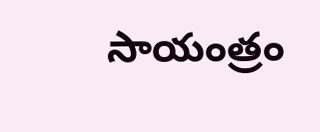సాయంత్రం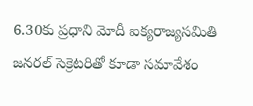6.30కు ప్రధాని మోదీ ఐక్యరాజ్యసమితి జనరల్ సెక్రెటరితో కూడా సమావేశం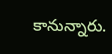కానున్నారు.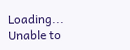Loading...
Unable to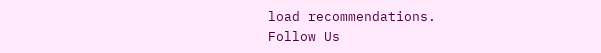load recommendations.
Follow Us